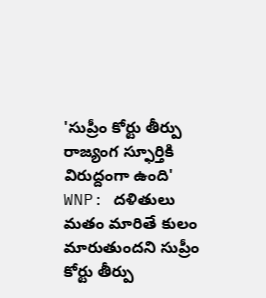'సుప్రీం కోర్టు తీర్పు రాజ్యంగ స్ఫూర్తికి విరుద్దంగా ఉంది'
WNP: దళితులు మతం మారితే కులం మారుతుందని సుప్రీం కోర్టు తీర్పు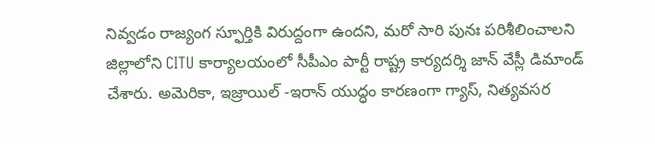నివ్వడం రాజ్యంగ స్ఫూర్తికి విరుద్దంగా ఉందని, మరో సారి పునః పరిశీలించాలని జిల్లాలోని CITU కార్యాలయంలో సీపీఎం పార్టీ రాష్ట్ర కార్యదర్శి జాన్ వేస్లీ డిమాండ్ చేశారు. అమెరికా, ఇజ్రాయిల్ -ఇరాన్ యుద్ధం కారణంగా గ్యాస్, నిత్యవసర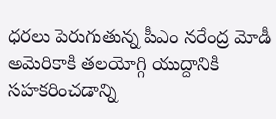ధరలు పెరుగుతున్న పీఎం నరేంద్ర మోడీ అమెరికాకి తలయోగ్గి యుద్దానికి సహకరించడాన్ని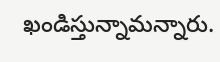ఖండిస్తున్నామన్నారు.